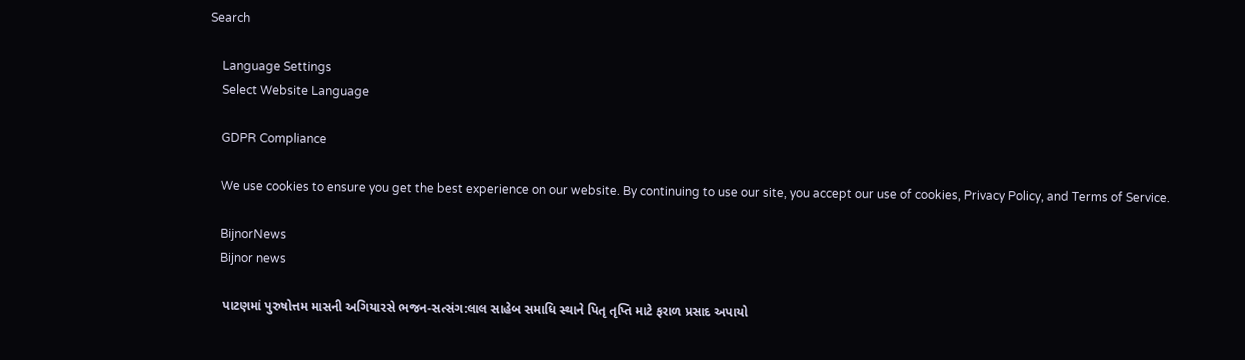Search

    Language Settings
    Select Website Language

    GDPR Compliance

    We use cookies to ensure you get the best experience on our website. By continuing to use our site, you accept our use of cookies, Privacy Policy, and Terms of Service.

    BijnorNews
    Bijnor news

    પાટણમાં પુરુષોત્તમ માસની અગિયારસે ભજન-સત્સંગ:લાલ સાહેબ સમાધિ સ્થાને પિતૃ તૃપ્તિ માટે ફરાળ પ્રસાદ અપાયો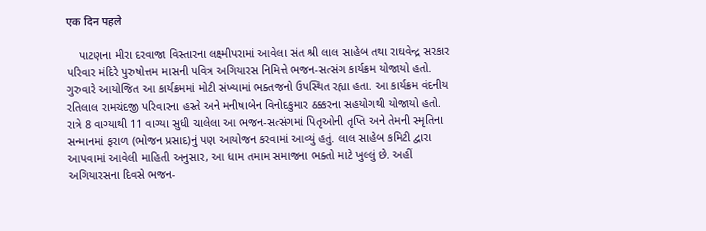एक दिन पहले

    પાટણના મીરા દરવાજા વિસ્તારના લક્ષ્મીપરામાં આવેલા સંત શ્રી લાલ સાહેબ તથા રાઘવેન્દ્ર સરકાર પરિવાર મંદિરે પુરુષોત્તમ માસની પવિત્ર અગિયારસ નિમિત્તે ભજન-સત્સંગ કાર્યક્રમ યોજાયો હતો. ગુરુવારે આયોજિત આ કાર્યક્રમમાં મોટી સંખ્યામાં ભક્તજનો ઉપસ્થિત રહ્યા હતા. આ કાર્યક્રમ વંદનીય રતિલાલ રામચંદજી પરિવારના હસ્તે અને મનીષાબેન વિનોદકુમાર ઠક્કરના સહયોગથી યોજાયો હતો. રાત્રે 8 વાગ્યાથી 11 વાગ્યા સુધી ચાલેલા આ ભજન-સત્સંગમાં પિતૃઓની તૃપ્તિ અને તેમની સ્મૃતિના સન્માનમાં ફરાળ (ભોજન પ્રસાદ)નું પણ આયોજન કરવામાં આવ્યું હતું. લાલ સાહેબ કમિટી દ્વારા આપવામાં આવેલી માહિતી અનુસાર, આ ધામ તમામ સમાજના ભક્તો માટે ખુલ્લું છે. અહીં અગિયારસના દિવસે ભજન-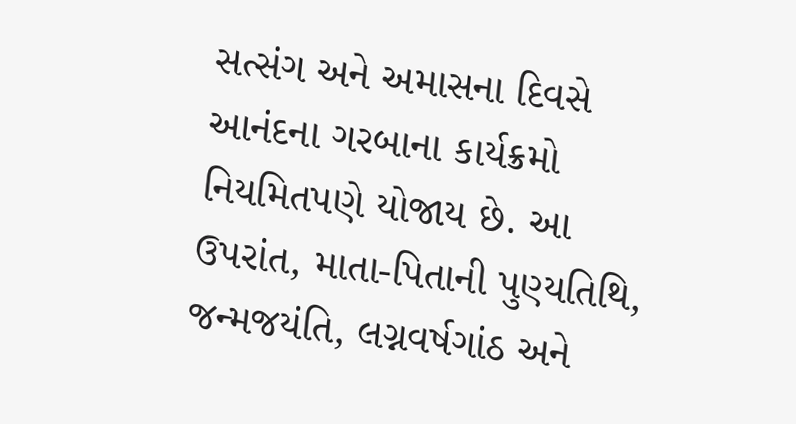સત્સંગ અને અમાસના દિવસે આનંદના ગરબાના કાર્યક્રમો નિયમિતપણે યોજાય છે. આ ઉપરાંત, માતા-પિતાની પુણ્યતિથિ, જન્મજયંતિ, લગ્નવર્ષગાંઠ અને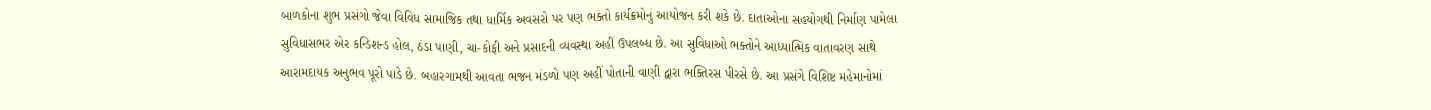બાળકોના શુભ પ્રસંગો જેવા વિવિધ સામાજિક તથા ધાર્મિક અવસરો પર પણ ભક્તો કાર્યક્રમોનું આયોજન કરી શકે છે. દાતાઓના સહયોગથી નિર્માણ પામેલા સુવિધાસભર એર કન્ડિશન્ડ હોલ, ઠંડા પાણી, ચા-કોફી અને પ્રસાદની વ્યવસ્થા અહીં ઉપલબ્ધ છે. આ સુવિધાઓ ભક્તોને આધ્યાત્મિક વાતાવરણ સાથે આરામદાયક અનુભવ પૂરો પાડે છે. બહારગામથી આવતા ભજન મંડળો પણ અહીં પોતાની વાણી દ્વારા ભક્તિરસ પીરસે છે. આ પ્રસંગે વિશિષ્ટ મહેમાનોમાં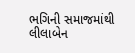ભગિની સમાજમાંથી લીલાબેન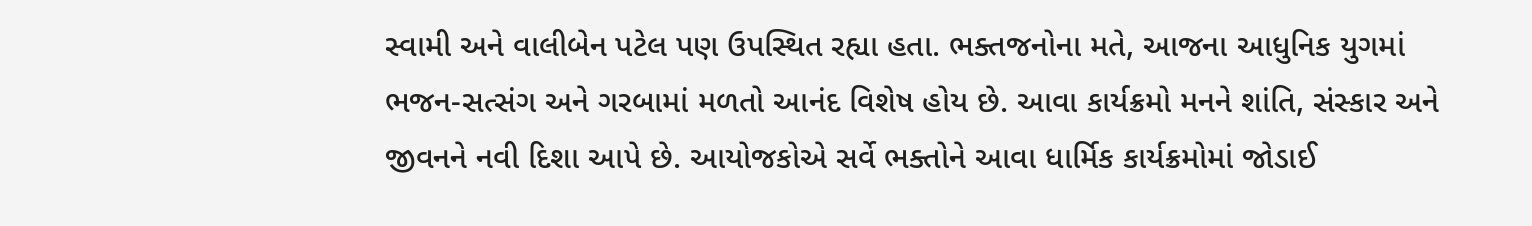સ્વામી અને વાલીબેન પટેલ પણ ઉપસ્થિત રહ્યા હતા. ભક્તજનોના મતે, આજના આધુનિક યુગમાં ભજન-સત્સંગ અને ગરબામાં મળતો આનંદ વિશેષ હોય છે. આવા કાર્યક્રમો મનને શાંતિ, સંસ્કાર અને જીવનને નવી દિશા આપે છે. આયોજકોએ સર્વે ભક્તોને આવા ધાર્મિક કાર્યક્રમોમાં જોડાઈ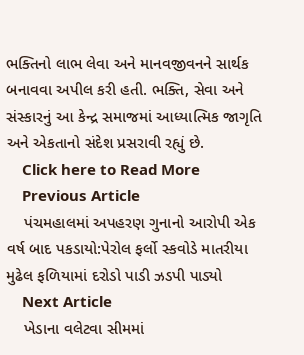ભક્તિનો લાભ લેવા અને માનવજીવનને સાર્થક બનાવવા અપીલ કરી હતી. ભક્તિ, સેવા અને સંસ્કારનું આ કેન્દ્ર સમાજમાં આધ્યાત્મિક જાગૃતિ અને એકતાનો સંદેશ પ્રસરાવી રહ્યું છે.
    Click here to Read More
    Previous Article
    પંચમહાલમાં અપહરણ ગુનાનો આરોપી એક વર્ષ બાદ પકડાયો:પેરોલ ફર્લો સ્કવોડે માતરીયા મુઢેલ ફળિયામાં દરોડો પાડી ઝડપી પાડ્યો
    Next Article
    ખેડાના વલેટવા સીમમાં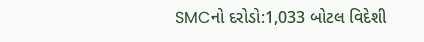SMCનો દરોડો:1,033 બોટલ વિદેશી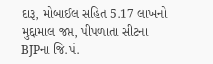દારૂ, મોબાઈલ સહિત 5.17 લાખનો મુદ્દામાલ જપ્ત, પીપળાતા સીટના BJPના જિ.પં.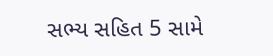સભ્ય સહિત 5 સામે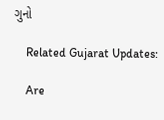ગુનો

    Related Gujarat Updates:

    Are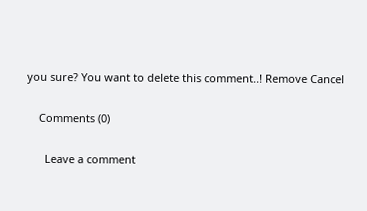you sure? You want to delete this comment..! Remove Cancel

    Comments (0)

      Leave a comment